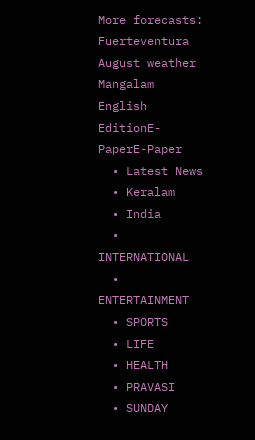More forecasts: Fuerteventura August weather
Mangalam
English EditionE-PaperE-Paper
  • Latest News
  • Keralam
  • India
  • INTERNATIONAL
  • ENTERTAINMENT
  • SPORTS
  • LIFE
  • HEALTH
  • PRAVASI
  • SUNDAY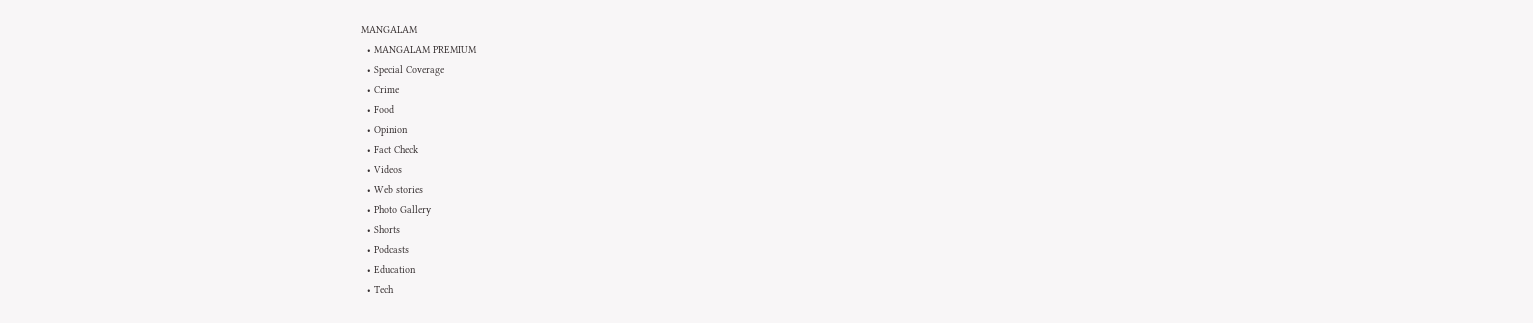MANGALAM
  • MANGALAM PREMIUM
  • Special Coverage
  • Crime
  • Food
  • Opinion
  • Fact Check
  • Videos
  • Web stories
  • Photo Gallery
  • Shorts
  • Podcasts
  • Education
  • Tech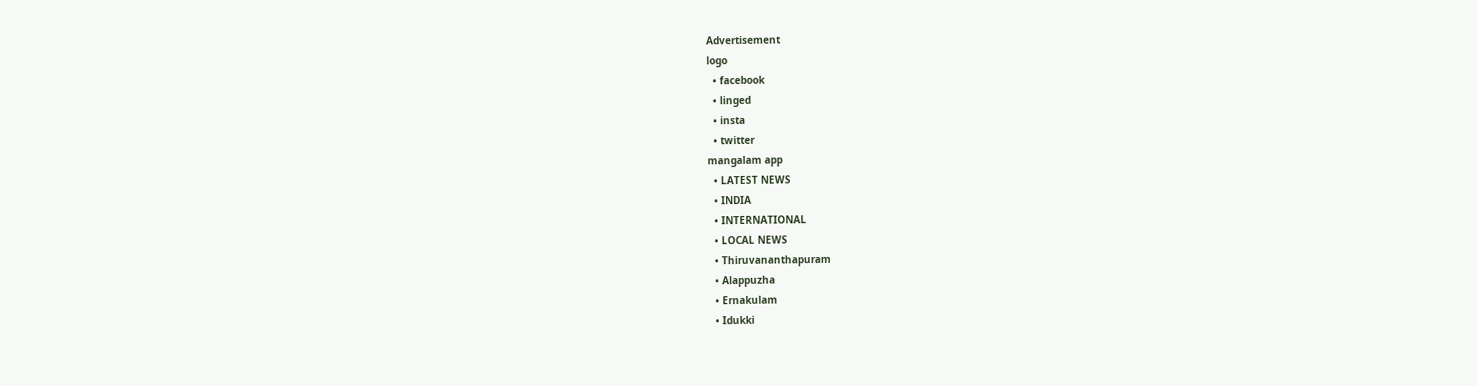Advertisement
logo
  • facebook
  • linged
  • insta
  • twitter
mangalam app
  • LATEST NEWS
  • INDIA
  • INTERNATIONAL
  • LOCAL NEWS
  • Thiruvananthapuram
  • Alappuzha
  • Ernakulam
  • Idukki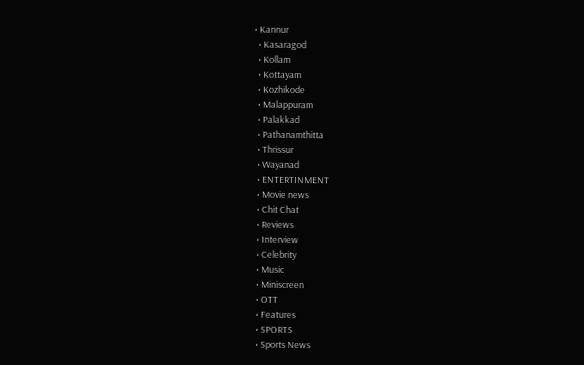• Kannur
  • Kasaragod
  • Kollam
  • Kottayam
  • Kozhikode
  • Malappuram
  • Palakkad
  • Pathanamthitta
  • Thrissur
  • Wayanad
  • ENTERTINMENT
  • Movie news
  • Chit Chat
  • Reviews
  • Interview
  • Celebrity
  • Music
  • Miniscreen
  • OTT
  • Features
  • SPORTS
  • Sports News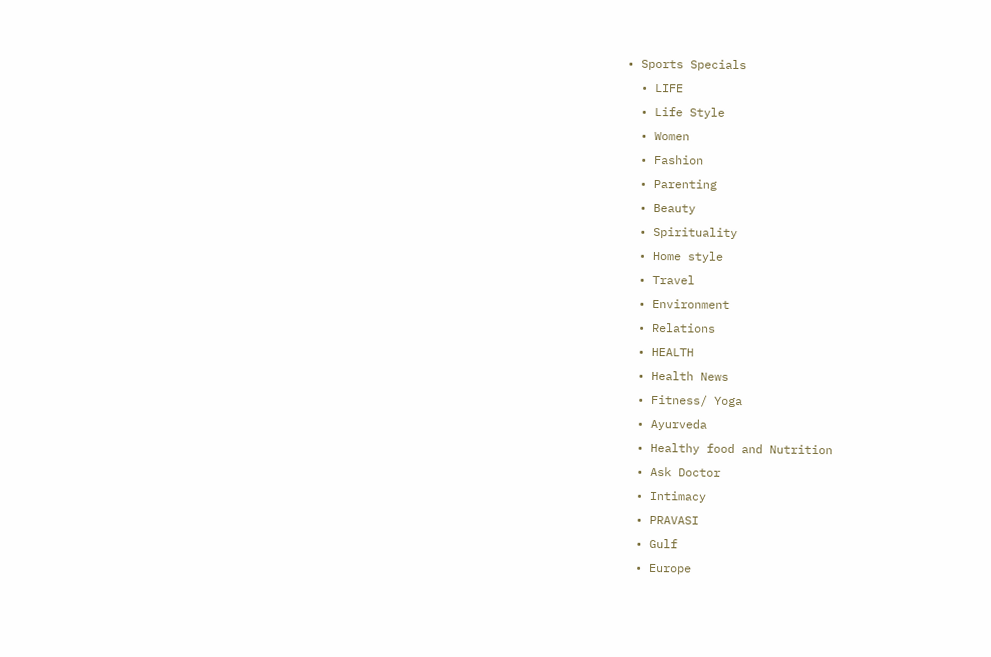• Sports Specials
  • LIFE
  • Life Style
  • Women
  • Fashion
  • Parenting
  • Beauty
  • Spirituality
  • Home style
  • Travel
  • Environment
  • Relations
  • HEALTH
  • Health News
  • Fitness/ Yoga
  • Ayurveda
  • Healthy food and Nutrition
  • Ask Doctor
  • Intimacy
  • PRAVASI
  • Gulf
  • Europe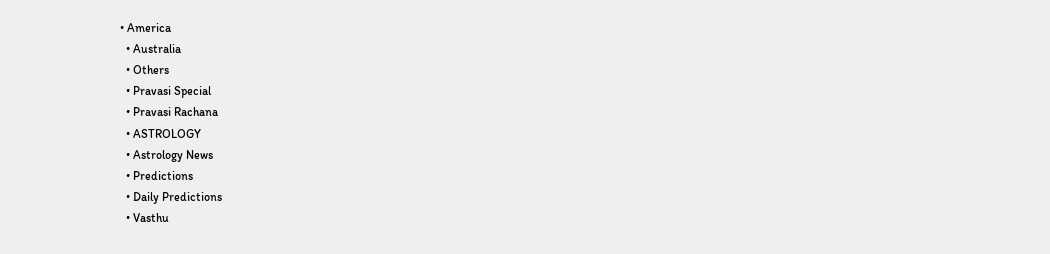• America
  • Australia
  • Others
  • Pravasi Special
  • Pravasi Rachana
  • ASTROLOGY
  • Astrology News
  • Predictions
  • Daily Predictions
  • Vasthu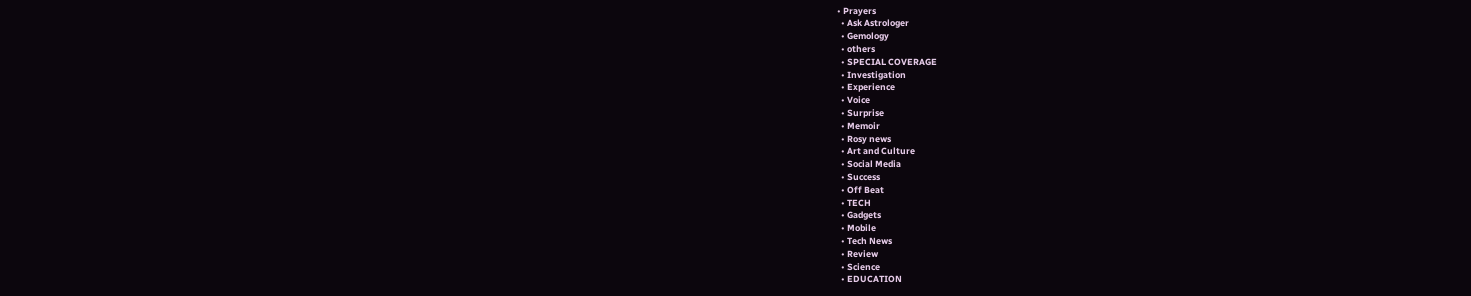• Prayers
  • Ask Astrologer
  • Gemology
  • others
  • SPECIAL COVERAGE
  • Investigation
  • Experience
  • Voice
  • Surprise
  • Memoir
  • Rosy news
  • Art and Culture
  • Social Media
  • Success
  • Off Beat
  • TECH
  • Gadgets
  • Mobile
  • Tech News
  • Review
  • Science
  • EDUCATION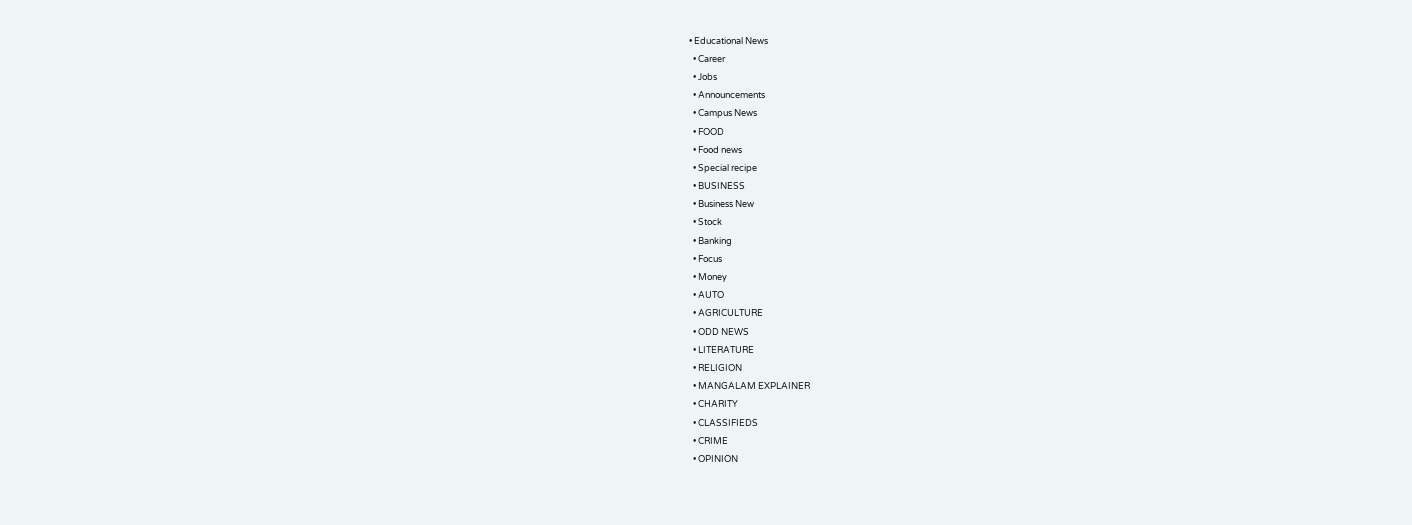• Educational News
  • Career
  • Jobs
  • Announcements
  • Campus News
  • FOOD
  • Food news
  • Special recipe
  • BUSINESS
  • Business New
  • Stock
  • Banking
  • Focus
  • Money
  • AUTO
  • AGRICULTURE
  • ODD NEWS
  • LITERATURE
  • RELIGION
  • MANGALAM EXPLAINER
  • CHARITY
  • CLASSIFIEDS
  • CRIME
  • OPINION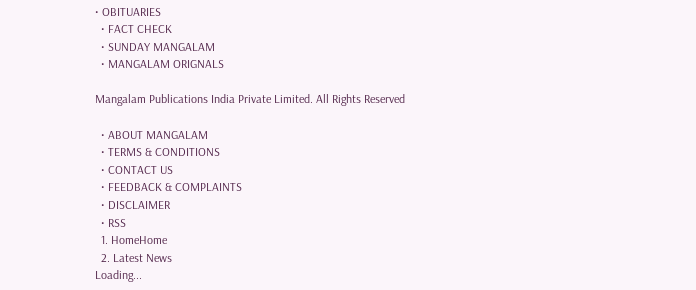• OBITUARIES
  • FACT CHECK
  • SUNDAY MANGALAM
  • MANGALAM ORIGNALS

Mangalam Publications India Private Limited. All Rights Reserved

  • ABOUT MANGALAM
  • TERMS & CONDITIONS
  • CONTACT US
  • FEEDBACK & COMPLAINTS
  • DISCLAIMER
  • RSS
  1. HomeHome
  2. Latest News
Loading...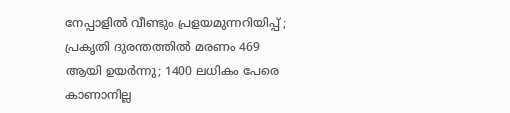നേപ്പാളില്‍ വീണ്ടും പ്രളയമുന്നറിയിപ്പ് ; പ്രകൃതി ദുരന്തത്തില്‍ മരണം 469 ആയി ഉയര്‍ന്നു; 1400 ലധികം പേരെ കാണാനില്ല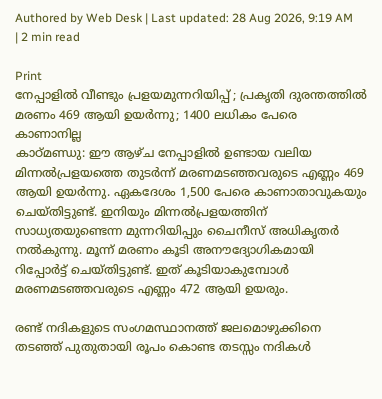Authored by Web Desk | Last updated: 28 Aug 2026, 9:19 AM | 2 min read

Print
നേപ്പാളില്‍ വീണ്ടും പ്രളയമുന്നറിയിപ്പ് ; പ്രകൃതി ദുരന്തത്തില്‍ മരണം 469 ആയി ഉയര്‍ന്നു; 1400 ലധികം പേരെ കാണാനില്ല
കാഠ്മണ്ഡു: ഈ ആഴ്ച നേപ്പാളില്‍ ഉണ്ടായ വലിയ മിന്നല്‍പ്രളയത്തെ തുടര്‍ന്ന് മരണമടഞ്ഞവരുടെ എണ്ണം 469 ആയി ഉയര്‍ന്നു. ഏകദേശം 1,500 പേരെ കാണാതാവുകയും ചെയ്തിട്ടുണ്ട്. ഇനിയും മിന്നല്‍പ്രളയത്തിന് സാധ്യതയുണ്ടെന്ന മുന്നറിയിപ്പും ചൈനീസ് അധികൃതര്‍ നല്‍കുന്നു. മൂന്ന് മരണം കൂടി അനൗദ്യോഗികമായി റിപ്പോര്‍ട്ട് ചെയ്തിട്ടുണ്ട്. ഇത് കൂടിയാകുമ്പോള്‍ മരണമടഞ്ഞവരുടെ എണ്ണം 472 ആയി ഉയരും.

രണ്ട് നദികളുടെ സംഗമസ്ഥാനത്ത് ജലമൊഴുക്കിനെ തടഞ്ഞ് പുതുതായി രൂപം കൊണ്ട തടസ്സം നദികള്‍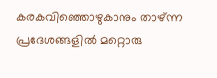കരകവിഞ്ഞൊഴുകാനും താഴ്ന്ന പ്രദേശങ്ങളില്‍ മറ്റൊരു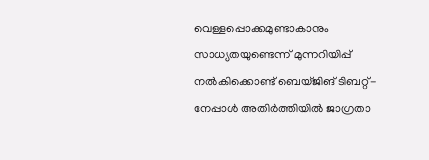വെള്ളപ്പൊക്കമുണ്ടാകാനും സാധ്യതയുണ്ടെന്ന് മുന്നറിയിപ്പ് നല്‍കിക്കൊണ്ട് ബെയ്ജിങ് ടിബറ്റ്-നേപ്പാള്‍ അതിര്‍ത്തിയില്‍ ജാഗ്രതാ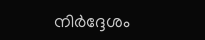നിര്‍ദ്ദേശം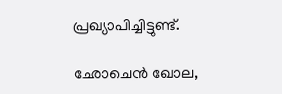പ്രഖ്യാപിച്ചിട്ടുണ്ട്.

ഛോചെന്‍ ഖോല,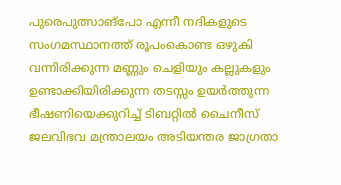പുരെപുത്സാങ്‌പോ എന്നീ നദികളുടെ സംഗമസ്ഥാനത്ത് രൂപംകൊണ്ട ഒഴുകി വന്നിരിക്കുന്ന മണ്ണും ചെളിയും കല്ലുകളും ഉണ്ടാക്കിയിരിക്കുന്ന തടസ്സം ഉയര്‍ത്തുന്ന ഭീഷണിയെക്കുറിച്ച് ടിബറ്റില്‍ ചൈനീസ് ജലവിഭവ മന്ത്രാലയം അടിയന്തര ജാഗ്രതാ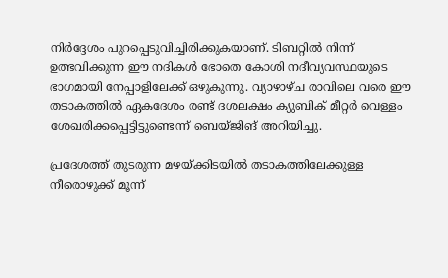നിര്‍ദ്ദേശം പുറപ്പെടുവിച്ചിരിക്കുകയാണ്. ടിബറ്റില്‍ നിന്ന് ഉത്ഭവിക്കുന്ന ഈ നദികള്‍ ഭോതെ കോശി നദീവ്യവസ്ഥയുടെ ഭാഗമായി നേപ്പാളിലേക്ക് ഒഴുകുന്നു. വ്യാഴാഴ്ച രാവിലെ വരെ ഈ തടാകത്തില്‍ ഏകദേശം രണ്ട് ദശലക്ഷം ക്യുബിക് മീറ്റര്‍ വെള്ളം ശേഖരിക്കപ്പെട്ടിട്ടുണ്ടെന്ന് ബെയ്ജിങ് അറിയിച്ചു.

പ്രദേശത്ത് തുടരുന്ന മഴയ്ക്കിടയില്‍ തടാകത്തിലേക്കുള്ള നീരൊഴുക്ക് മൂന്ന്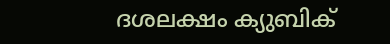ദശലക്ഷം ക്യുബിക്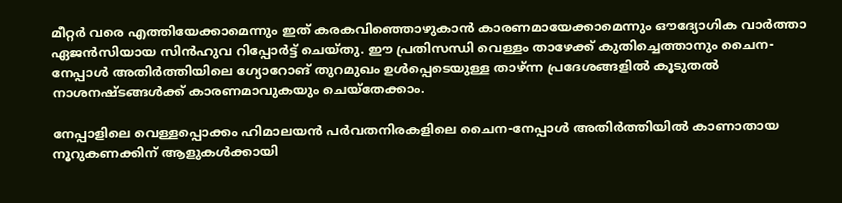മീറ്റര്‍ വരെ എത്തിയേക്കാമെന്നും ഇത് കരകവിഞ്ഞൊഴുകാന്‍ കാരണമായേക്കാമെന്നും ഔദ്യോഗിക വാര്‍ത്താ ഏജന്‍സിയായ സിന്‍ഹുവ റിപ്പോര്‍ട്ട് ചെയ്തു. ഈ പ്രതിസന്ധി വെള്ളം താഴേക്ക് കുതിച്ചെത്താനും ചൈന-നേപ്പാള്‍ അതിര്‍ത്തിയിലെ ഗ്യോറോങ് തുറമുഖം ഉള്‍പ്പെടെയുള്ള താഴ്ന്ന പ്രദേശങ്ങളില്‍ കൂടുതല്‍ നാശനഷ്ടങ്ങള്‍ക്ക് കാരണമാവുകയും ചെയ്‌തേക്കാം.

നേപ്പാളിലെ വെള്ളപ്പൊക്കം ഹിമാലയന്‍ പര്‍വതനിരകളിലെ ചൈന-നേപ്പാള്‍ അതിര്‍ത്തിയില്‍ കാണാതായ നൂറുകണക്കിന് ആളുകള്‍ക്കായി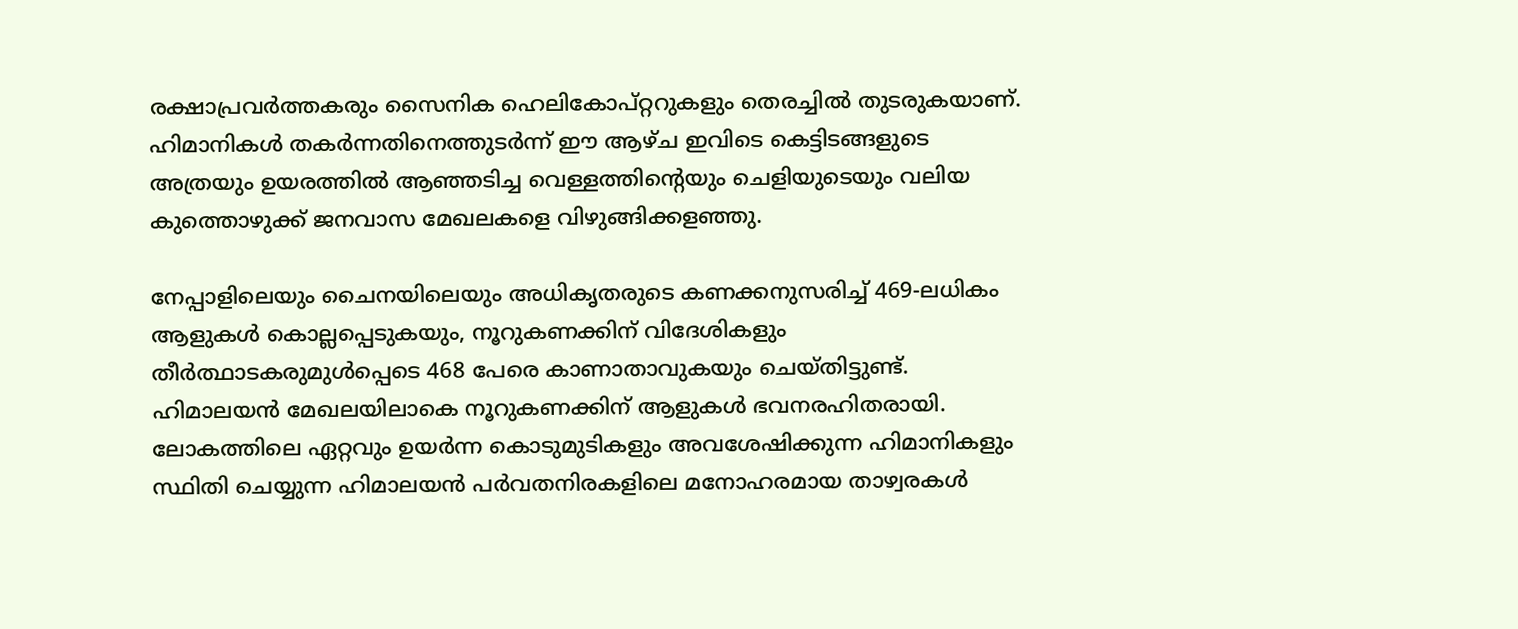രക്ഷാപ്രവര്‍ത്തകരും സൈനിക ഹെലികോപ്റ്ററുകളും തെരച്ചില്‍ തുടരുകയാണ്. ഹിമാനികള്‍ തകര്‍ന്നതിനെത്തുടര്‍ന്ന് ഈ ആഴ്ച ഇവിടെ കെട്ടിടങ്ങളുടെ അത്രയും ഉയരത്തില്‍ ആഞ്ഞടിച്ച വെള്ളത്തിന്റെയും ചെളിയുടെയും വലിയ കുത്തൊഴുക്ക് ജനവാസ മേഖലകളെ വിഴുങ്ങിക്കളഞ്ഞു.

നേപ്പാളിലെയും ചൈനയിലെയും അധികൃതരുടെ കണക്കനുസരിച്ച് 469-ലധികം ആളുകള്‍ കൊല്ലപ്പെടുകയും, നൂറുകണക്കിന് വിദേശികളും തീര്‍ത്ഥാടകരുമുള്‍പ്പെടെ 468 പേരെ കാണാതാവുകയും ചെയ്തിട്ടുണ്ട്. ഹിമാലയന്‍ മേഖലയിലാകെ നൂറുകണക്കിന് ആളുകള്‍ ഭവനരഹിതരായി. ലോകത്തിലെ ഏറ്റവും ഉയര്‍ന്ന കൊടുമുടികളും അവശേഷിക്കുന്ന ഹിമാനികളും സ്ഥിതി ചെയ്യുന്ന ഹിമാലയന്‍ പര്‍വതനിരകളിലെ മനോഹരമായ താഴ്വരകള്‍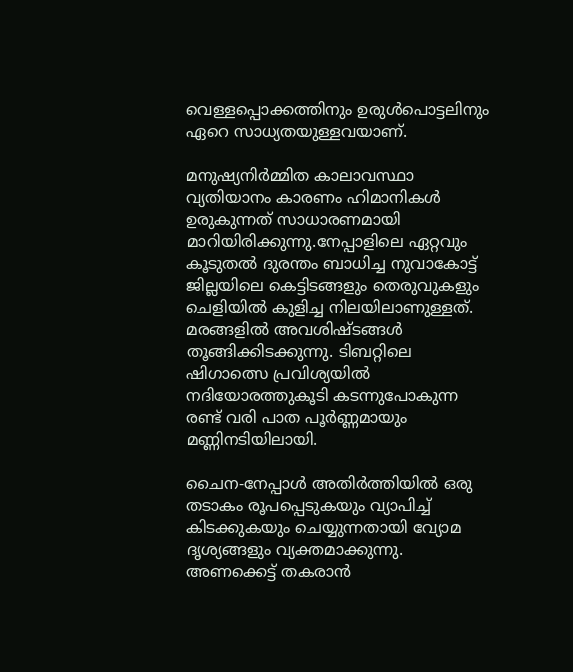വെള്ളപ്പൊക്കത്തിനും ഉരുള്‍പൊട്ടലിനും ഏറെ സാധ്യതയുള്ളവയാണ്.

മനുഷ്യനിര്‍മ്മിത കാലാവസ്ഥാ വ്യതിയാനം കാരണം ഹിമാനികള്‍ ഉരുകുന്നത് സാധാരണമായി മാറിയിരിക്കുന്നു.നേപ്പാളിലെ ഏറ്റവും കൂടുതല്‍ ദുരന്തം ബാധിച്ച നുവാകോട്ട് ജില്ലയിലെ കെട്ടിടങ്ങളും തെരുവുകളും ചെളിയില്‍ കുളിച്ച നിലയിലാണുള്ളത്. മരങ്ങളില്‍ അവശിഷ്ടങ്ങള്‍ തൂങ്ങിക്കിടക്കുന്നു. ടിബറ്റിലെ ഷിഗാത്സെ പ്രവിശ്യയില്‍ നദിയോരത്തുകൂടി കടന്നുപോകുന്ന രണ്ട് വരി പാത പൂര്‍ണ്ണമായും മണ്ണിനടിയിലായി.

ചൈന-നേപ്പാള്‍ അതിര്‍ത്തിയില്‍ ഒരു തടാകം രൂപപ്പെടുകയും വ്യാപിച്ച് കിടക്കുകയും ചെയ്യുന്നതായി വ്യോമ ദൃശ്യങ്ങളും വ്യക്തമാക്കുന്നു. അണക്കെട്ട് തകരാന്‍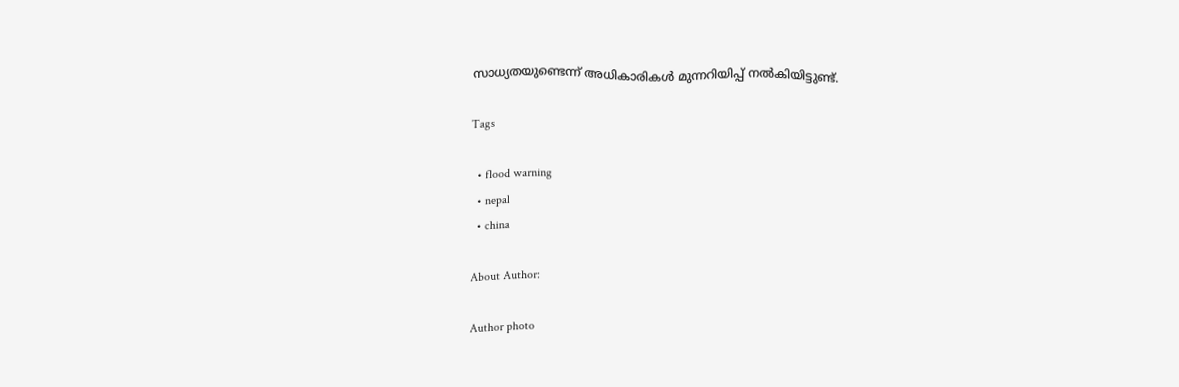സാധ്യതയുണ്ടെന്ന് അധികാരികള്‍ മുന്നറിയിപ്പ് നല്‍കിയിട്ടുണ്ട്.

Tags

  • flood warning
  • nepal
  • china

About Author:

Author photo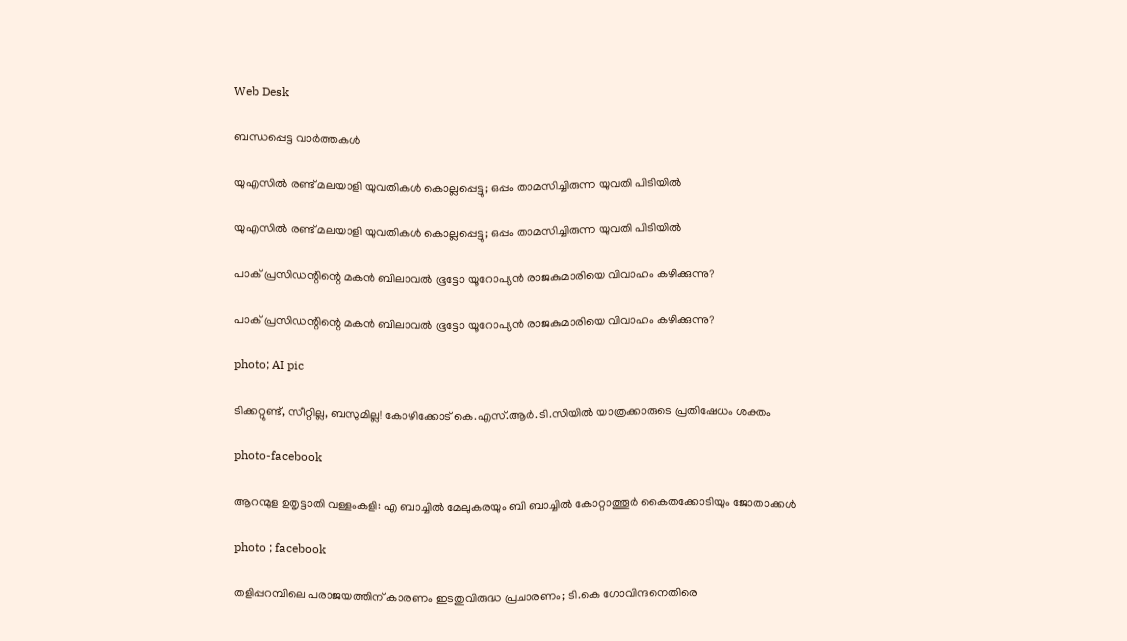Web Desk

ബന്ധപ്പെട്ട വാർത്തകൾ

യുഎസിൽ രണ്ട് മലയാളി യുവതികൾ കൊല്ലപ്പെട്ടു; ഒപ്പം താമസിച്ചിരുന്ന യുവതി പിടിയിൽ

യുഎസിൽ രണ്ട് മലയാളി യുവതികൾ കൊല്ലപ്പെട്ടു; ഒപ്പം താമസിച്ചിരുന്ന യുവതി പിടിയിൽ

പാക് പ്രസിഡന്റിന്റെ മകൻ ബിലാവൽ ഭൂട്ടോ യൂറോപ്യൻ രാജകുമാരിയെ വിവാഹം കഴിക്കുന്നു?

പാക് പ്രസിഡന്റിന്റെ മകൻ ബിലാവൽ ഭൂട്ടോ യൂറോപ്യൻ രാജകുമാരിയെ വിവാഹം കഴിക്കുന്നു?

photo; AI pic

ടിക്കറ്റുണ്ട്, സീറ്റില്ല, ബസുമില്ല! കോഴിക്കോട് കെ.എസ്.ആർ.ടി.സിയിൽ യാത്രക്കാരുടെ പ്രതിഷേധം ശക്തം

photo-facebook

ആറന്മുള ഉതൃട്ടാതി വള്ളംകളി: എ ബാച്ചിൽ മേലുകരയും ബി ബാച്ചിൽ കോറ്റാത്തൂർ കൈതക്കോടിയും ജോതാക്കൾ

photo ; facebook

തളിപ്പറമ്പിലെ പരാജയത്തിന് കാരണം ഇടതുവിരുദ്ധ പ്രചാരണം; ടി.കെ ഗോവിന്ദനെതിരെ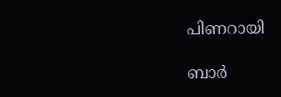പിണറായി

ബാർ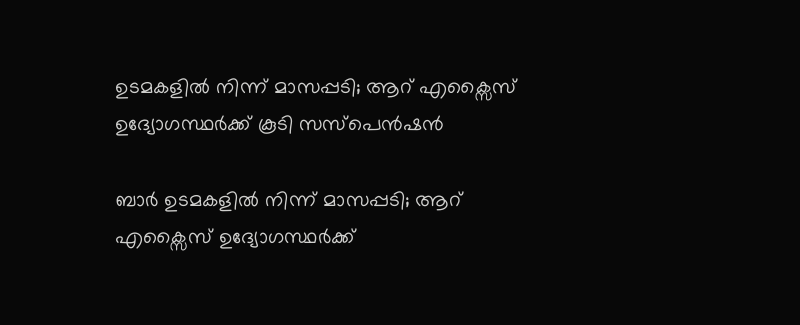ഉടമകളിൽ നിന്ന് മാസപ്പടി; ആറ് എക്സൈസ് ഉദ്യോഗസ്ഥർക്ക് കൂടി സസ്‌പെൻഷൻ

ബാർ ഉടമകളിൽ നിന്ന് മാസപ്പടി; ആറ് എക്സൈസ് ഉദ്യോഗസ്ഥർക്ക്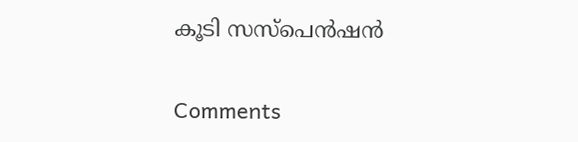കൂടി സസ്‌പെൻഷൻ

Comments